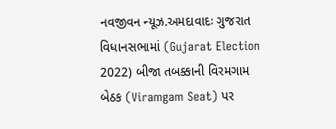નવજીવન ન્યૂઝ.અમદાવાદઃ ગુજરાત વિધાનસભામાં (Gujarat Election 2022) બીજા તબક્કાની વિરમગામ બેઠક (Viramgam Seat) પર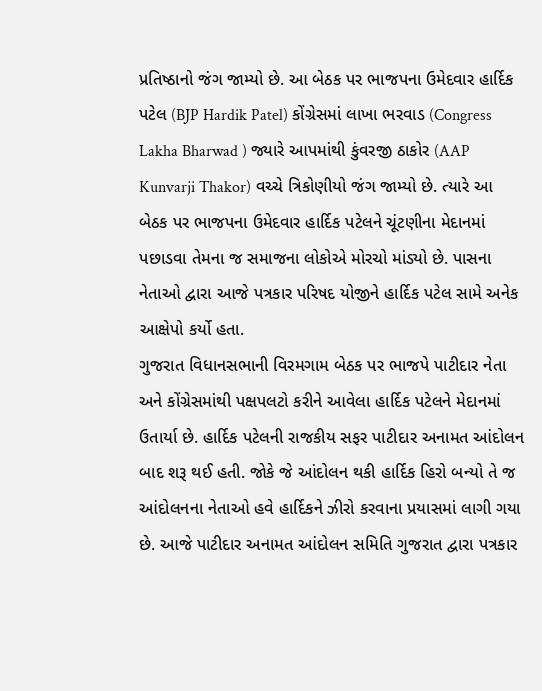પ્રતિષ્ઠાનો જંગ જામ્યો છે. આ બેઠક પર ભાજપના ઉમેદવાર હાર્દિક પટેલ (BJP Hardik Patel) કોંગ્રેસમાં લાખા ભરવાડ (Congress Lakha Bharwad ) જ્યારે આપમાંથી કુંવરજી ઠાકોર (AAP Kunvarji Thakor) વચ્ચે ત્રિકોણીયો જંગ જામ્યો છે. ત્યારે આ બેઠક પર ભાજપના ઉમેદવાર હાર્દિક પટેલને ચૂંટણીના મેદાનમાં પછાડવા તેમના જ સમાજના લોકોએ મોરચો માંડ્યો છે. પાસના નેતાઓ દ્વારા આજે પત્રકાર પરિષદ યોજીને હાર્દિક પટેલ સામે અનેક આક્ષેપો કર્યો હતા.
ગુજરાત વિધાનસભાની વિરમગામ બેઠક પર ભાજપે પાટીદાર નેતા અને કોંગ્રેસમાંથી પક્ષપલટો કરીને આવેલા હાર્દિક પટેલને મેદાનમાં ઉતાર્યા છે. હાર્દિક પટેલની રાજકીય સફર પાટીદાર અનામત આંદોલન બાદ શરૂ થઈ હતી. જોકે જે આંદોલન થકી હાર્દિક હિરો બન્યો તે જ આંદોલનના નેતાઓ હવે હાર્દિકને ઝીરો કરવાના પ્રયાસમાં લાગી ગયા છે. આજે પાટીદાર અનામત આંદોલન સમિતિ ગુજરાત દ્વારા પત્રકાર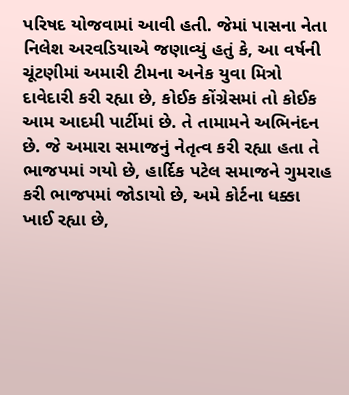પરિષદ યોજવામાં આવી હતી. જેમાં પાસના નેતા નિલેશ અરવડિયાએ જણાવ્યું હતું કે, આ વર્ષની ચૂંટણીમાં અમારી ટીમના અનેક યુવા મિત્રો દાવેદારી કરી રહ્યા છે, કોઈક કોંગ્રેસમાં તો કોઈક આમ આદમી પાર્ટીમાં છે. તે તામામને અભિનંદન છે. જે અમારા સમાજનું નેતૃત્વ કરી રહ્યા હતા તે ભાજપમાં ગયો છે, હાર્દિક પટેલ સમાજને ગુમરાહ કરી ભાજપમાં જોડાયો છે, અમે કોર્ટના ધક્કા ખાઈ રહ્યા છે,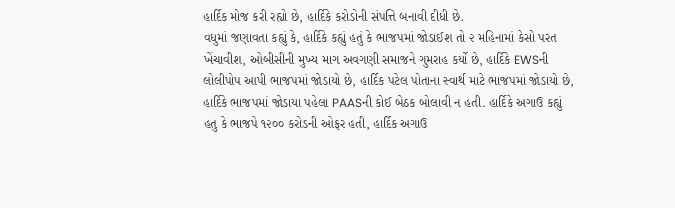હાર્દિક મોજ કરી રહ્યો છે, હાર્દિકે કરોડોની સંપત્તિ બનાવી દીધી છે.
વધુમાં જણાવતા કહ્યું કે, હાર્દિકે કહ્યું હતું કે ભાજપમાં જોડાઈશ તો ૨ મહિનામાં કેસો પરત ખેંચાવીશ, ઓબીસીની મુખ્ય માગ અવગણી સમાજને ગુમરાહ કર્યો છે, હાર્દિકે EWSની લોલીપોપ આપી ભાજપમાં જોડાયો છે, હાર્દિક પટેલ પોતાના સ્વાર્થ માટે ભાજપમાં જોડાયો છે, હાર્દિકે ભાજપમાં જોડાયા પહેલા PAASની કોઈ બેઠક બોલાવી ન હતી. હાર્દિકે અગાઉ કહ્યું હતુ કે ભાજપે ૧૨૦૦ કરોડની ઓફર હતી, હાર્દિક અગાઉ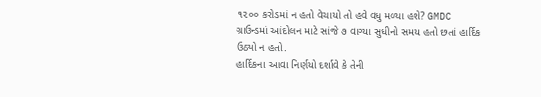૧૨૦૦ કરોડમાં ન હતો વેચાયો તો હવે વધુ મળ્યા હશે? GMDC ગ્રાઉન્ડમાં આંદોલન માટે સાંજે ૭ વાગ્યા સુધીનો સમય હતો છતાં હાર્દિક ઉઠ્યો ન હતો.
હાર્દિકના આવા નિર્ણયો દર્શાવે કે તેની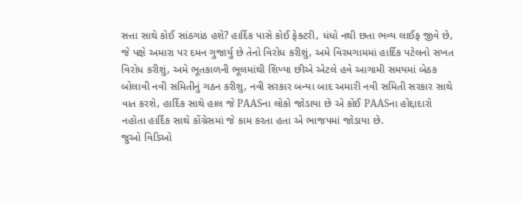સત્તા સાથે કોઈ સાંઠગાંઠ હશે? હાર્દિક પાસે કોઈ ફેક્ટરી, ધંધો નથી છતા ભવ્ય લાઈફ જીવે છે, જે પક્ષે અમારા પર દમન ગુજાર્યુ છે તેનો વિરોધ કરીશું, અમે વિરમગામમાં હાર્દિક પટેલનો સખત વિરોધ કરીશું, અમે ભૂતકાળની ભૂલમાંથી શિખ્યા છીએ એટલે હવે આગામી સમયમાં બેઠક બોલાવી નવી સમિતીનું ગઠન કરીશુ, નવી સરકાર બન્યા બાદ અમારી નવી સમિતી સરકાર સાથે વાત કરશે, હાર્દિક સાથે હાલ જે PAASના લોકો જોડાયા છે એ કોઈ PAASના હોદ્દાદારો નહોતા હાર્દિક સાથે કોંગ્રેસમાં જે કામ કરતા હતા એ ભાજપમાં જોડાયા છે.
જુઓ વિડિઓ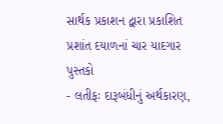સાર્થક પ્રકાશન દ્વારા પ્રકાશિત પ્રશાંત દયાળનાં ચાર યાદગાર પુસ્તકો
- લતીફઃ દારૂબંધીનું અર્થકારણ,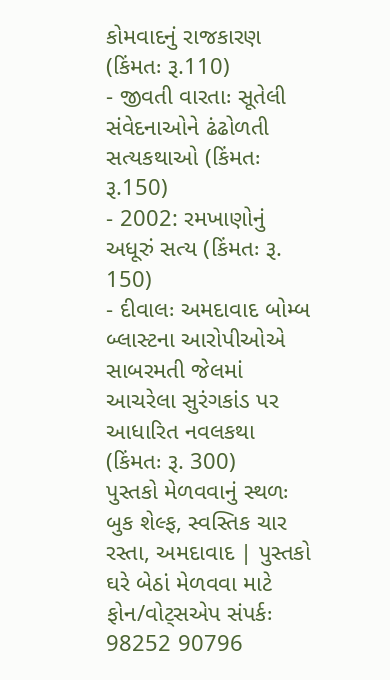કોમવાદનું રાજકારણ (કિંમતઃ રૂ.110)
- જીવતી વારતાઃ સૂતેલી સંવેદનાઓને ઢંઢોળતી સત્યકથાઓ (કિંમતઃ રૂ.150)
- 2002: રમખાણોનું અધૂરું સત્ય (કિંમતઃ રૂ. 150)
- દીવાલઃ અમદાવાદ બોમ્બ બ્લાસ્ટના આરોપીઓએ સાબરમતી જેલમાં આચરેલા સુરંગકાંડ પર આધારિત નવલકથા (કિંમતઃ રૂ. 300)
પુસ્તકો મેળવવાનું સ્થળઃ બુક શેલ્ફ, સ્વસ્તિક ચાર રસ્તા, અમદાવાદ | પુસ્તકો ઘરે બેઠાં મેળવવા માટે ફોન/વોટ્સએપ સંપર્કઃ 98252 90796